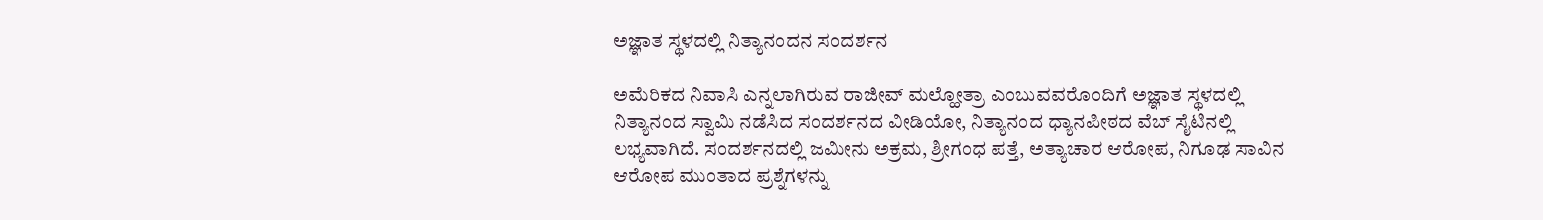ಅಜ್ಞಾತ ಸ್ಥಳದಲ್ಲಿ ನಿತ್ಯಾನಂದನ ಸಂದರ್ಶನ

ಅಮೆರಿಕದ ನಿವಾಸಿ ಎನ್ನಲಾಗಿರುವ ರಾಜೀವ್ ಮಲ್ಹೋತ್ರಾ ಎಂಬುವವರೊಂದಿಗೆ ಅಜ್ಞಾತ ಸ್ಥಳದಲ್ಲಿ ನಿತ್ಯಾನಂದ ಸ್ವಾಮಿ ನಡೆಸಿದ ಸಂದರ್ಶನದ ವೀಡಿಯೋ, ನಿತ್ಯಾನಂದ ಧ್ಯಾನಪೀಠದ ವೆಬ್ ಸೈಟಿನಲ್ಲಿ ಲಭ್ಯವಾಗಿದೆ. ಸಂದರ್ಶನದಲ್ಲಿ ಜಮೀನು ಅಕ್ರಮ, ಶ್ರೀಗಂಧ ಪತ್ತೆ, ಅತ್ಯಾಚಾರ ಆರೋಪ, ನಿಗೂಢ ಸಾವಿನ ಆರೋಪ ಮುಂತಾದ ಪ್ರಶ್ನೆಗಳನ್ನು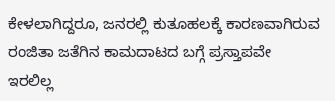ಕೇಳಲಾಗಿದ್ದರೂ, ಜನರಲ್ಲಿ ಕುತೂಹಲಕ್ಕೆ ಕಾರಣವಾಗಿರುವ ರಂಜಿತಾ ಜತೆಗಿನ ಕಾಮದಾಟದ ಬಗ್ಗೆ ಪ್ರಸ್ತಾಪವೇ ಇರಲಿಲ್ಲ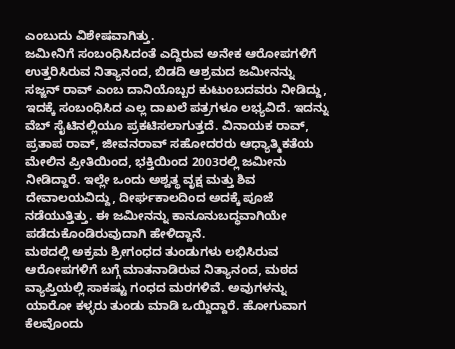ಎಂಬುದು ವಿಶೇಷವಾಗಿತ್ತು.
ಜಮೀನಿಗೆ ಸಂಬಂಧಿಸಿದಂತೆ ಎದ್ದಿರುವ ಅನೇಕ ಆರೋಪಗಳಿಗೆ ಉತ್ತರಿಸಿರುವ ನಿತ್ಯಾನಂದ, ಬಿಡದಿ ಆಶ್ರಮದ ಜಮೀನನ್ನು ಸಜ್ಜನ್ ರಾವ್ ಎಂಬ ದಾನಿಯೊಬ್ಬರ ಕುಟುಂಬದವರು ನೀಡಿದ್ದು, ಇದಕ್ಕೆ ಸಂಬಂಧಿಸಿದ ಎಲ್ಲ ದಾಖಲೆ ಪತ್ರಗಳೂ ಲಭ್ಯವಿದೆ. ಇದನ್ನು ವೆಬ್ ಸೈಟಿನಲ್ಲಿಯೂ ಪ್ರಕಟಿಸಲಾಗುತ್ತದೆ. ವಿನಾಯಕ ರಾವ್, ಪ್ರತಾಪ ರಾವ್, ಜೀವನರಾವ್ ಸಹೋದರರು ಆಧ್ಯಾತ್ಮಿಕತೆಯ ಮೇಲಿನ ಪ್ರೀತಿಯಿಂದ, ಭಕ್ತಿಯಿಂದ 2003ರಲ್ಲಿ ಜಮೀನು ನೀಡಿದ್ದಾರೆ. ಇಲ್ಲೇ ಒಂದು ಅಶ್ವತ್ಥ ವೃಕ್ಷ ಮತ್ತು ಶಿವ ದೇವಾಲಯವಿದ್ದು, ದೀರ್ಘಕಾಲದಿಂದ ಅದಕ್ಕೆ ಪೂಜೆ ನಡೆಯುತ್ತಿತ್ತು. ಈ ಜಮೀನನ್ನು ಕಾನೂನುಬದ್ಧವಾಗಿಯೇ ಪಡೆದುಕೊಂಡಿರುವುದಾಗಿ ಹೇಳಿದ್ದಾನೆ.
ಮಠದಲ್ಲಿ ಅಕ್ರಮ ಶ್ರೀಗಂಧದ ತುಂಡುಗಳು ಲಭಿಸಿರುವ ಆರೋಪಗಳಿಗೆ ಬಗ್ಗೆ ಮಾತನಾಡಿರುವ ನಿತ್ಯಾನಂದ, ಮಠದ ವ್ಯಾಪ್ತಿಯಲ್ಲಿ ಸಾಕಷ್ಟು ಗಂಧದ ಮರಗಳಿವೆ. ಅವುಗಳನ್ನು ಯಾರೋ ಕಳ್ಳರು ತುಂಡು ಮಾಡಿ ಒಯ್ದಿದ್ದಾರೆ. ಹೋಗುವಾಗ ಕೆಲವೊಂದು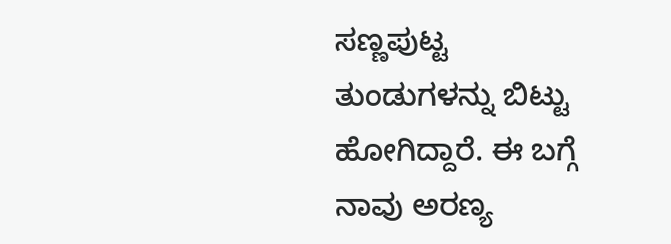ಸಣ್ಣಪುಟ್ಟ ತುಂಡುಗಳನ್ನು ಬಿಟ್ಟು ಹೋಗಿದ್ದಾರೆ. ಈ ಬಗ್ಗೆ ನಾವು ಅರಣ್ಯ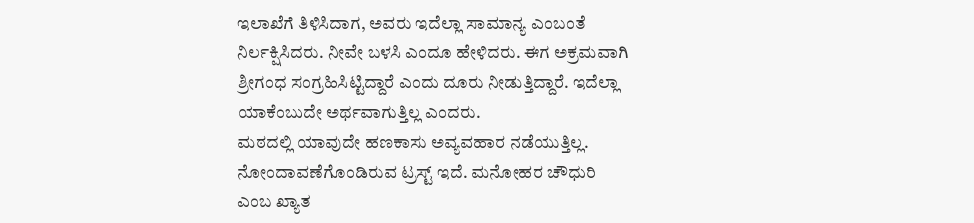ಇಲಾಖೆಗೆ ತಿಳಿಸಿದಾಗ, ಅವರು ಇದೆಲ್ಲಾ ಸಾಮಾನ್ಯ ಎಂಬಂತೆ ನಿರ್ಲಕ್ಷಿಸಿದರು. ನೀವೇ ಬಳಸಿ ಎಂದೂ ಹೇಳಿದರು. ಈಗ ಅಕ್ರಮವಾಗಿ ಶ್ರೀಗಂಧ ಸಂಗ್ರಹಿಸಿಟ್ಟಿದ್ದಾರೆ ಎಂದು ದೂರು ನೀಡುತ್ತಿದ್ದಾರೆ. ಇದೆಲ್ಲಾ ಯಾಕೆಂಬುದೇ ಅರ್ಥವಾಗುತ್ತಿಲ್ಲ ಎಂದರು.
ಮಠದಲ್ಲಿ ಯಾವುದೇ ಹಣಕಾಸು ಅವ್ಯವಹಾರ ನಡೆಯುತ್ತಿಲ್ಲ. ನೋಂದಾವಣೆಗೊಂಡಿರುವ ಟ್ರಸ್ಟ್ ಇದೆ. ಮನೋಹರ ಚೌಧುರಿ ಎಂಬ ಖ್ಯಾತ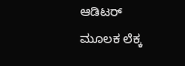ಆಡಿಟರ್ ಮೂಲಕ ಲೆಕ್ಕ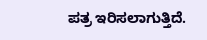ಪತ್ರ ಇರಿಸಲಾಗುತ್ತಿದೆ.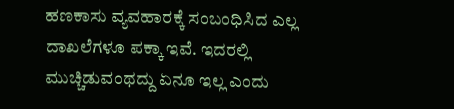ಹಣಕಾಸು ವ್ಯವಹಾರಕ್ಕೆ ಸಂಬಂಧಿಸಿದ ಎಲ್ಲ ದಾಖಲೆಗಳೂ ಪಕ್ಕಾ ಇವೆ. ಇದರಲ್ಲಿ ಮುಚ್ಚಿಡುವಂಥದ್ದು ಏನೂ ಇಲ್ಲ ಎಂದು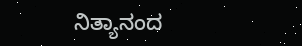ನಿತ್ಯಾನಂದ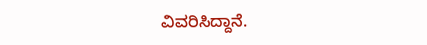ವಿವರಿಸಿದ್ದಾನೆ.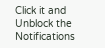Click it and Unblock the Notifications